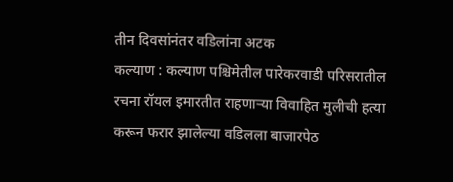तीन दिवसांनंतर वडिलांना अटक
कल्याण : कल्याण पश्चिमेतील पारेकरवाडी परिसरातील रचना रॉयल इमारतीत राहणाऱ्या विवाहित मुलीची हत्या करून फरार झालेल्या वडिलला बाजारपेठ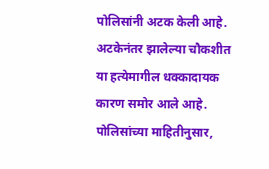पोलिसांनी अटक केली आहे. अटकेनंतर झालेल्या चौकशीत या हत्येमागील धक्कादायक कारण समोर आले आहे.
पोलिसांच्या माहितीनुसार,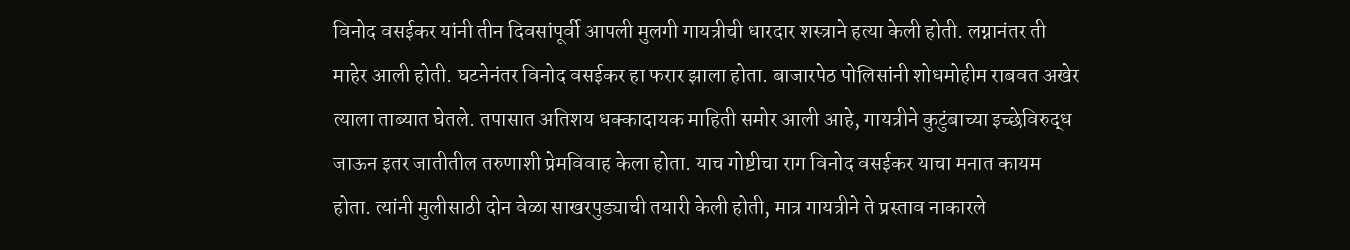विनोद वसईकर यांनी तीन दिवसांपूर्वी आपली मुलगी गायत्रीची धारदार शस्त्राने हत्या केली होती. लग्नानंतर ती माहेर आली होती. घटनेनंतर विनोद वसईकर हा फरार झाला होता. बाजारपेठ पोलिसांनी शोधमोहीम राबवत अखेर त्याला ताब्यात घेतले. तपासात अतिशय धक्कादायक माहिती समोर आली आहे, गायत्रीने कुटुंबाच्या इच्छेविरुद्ध जाऊन इतर जातीतील तरुणाशी प्रेमविवाह केला होता. याच गोष्टीचा राग विनोद वसईकर याचा मनात कायम होता. त्यांनी मुलीसाठी दोन वेळा साखरपुड्याची तयारी केली होती, मात्र गायत्रीने ते प्रस्ताव नाकारले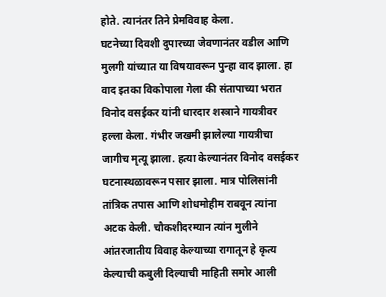होते. त्यानंतर तिने प्रेमविवाह केला.
घटनेच्या दिवशी दुपारच्या जेवणानंतर वडील आणि मुलगी यांच्यात या विषयावरून पुन्हा वाद झाला. हा वाद इतका विकोपाला गेला की संतापाच्या भरात विनोद वसईकर यांनी धारदार शस्त्राने गायत्रीवर हल्ला केला. गंभीर जखमी झालेल्या गायत्रीचा जागीच मृत्यू झाला. हत्या केल्यानंतर विनोद वसईकर घटनास्थळावरून पसार झाला. मात्र पोलिसांनी तांत्रिक तपास आणि शोधमोहीम राबवून त्यांना अटक केली. चौकशीदरम्यान त्यांन मुलीने आंतरजातीय विवाह केल्याच्या रागातून हे कृत्य केल्याची कबुली दिल्याची माहिती समोर आली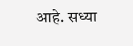आहे. सध्या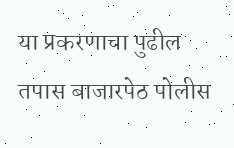या प्रकरणाचा पुढील तपास बाजारपेठ पोलीस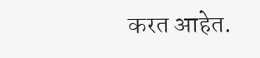करत आहेत.